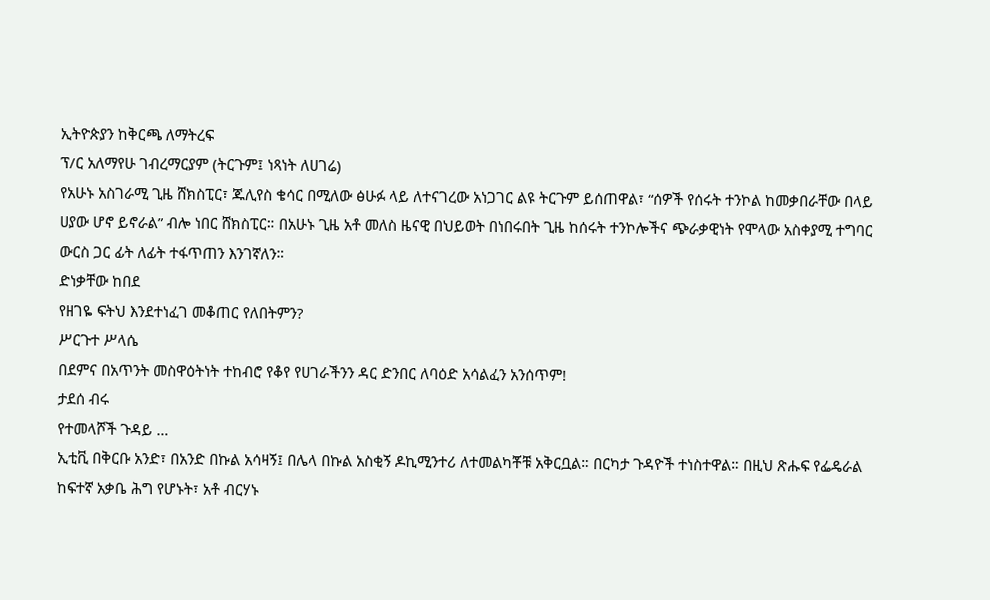ኢትዮጵያን ከቅርጫ ለማትረፍ
ፕ/ር አለማየሁ ገብረማርያም (ትርጉም፤ ነጻነት ለሀገሬ)
የአሁኑ አስገራሚ ጊዜ ሸክስፒር፣ ጁሊየስ ቄሳር በሚለው ፅሁፉ ላይ ለተናገረው አነጋገር ልዩ ትርጉም ይሰጠዋል፣ “ሰዎች የሰሩት ተንኮል ከመቃበራቸው በላይ ሀያው ሆኖ ይኖራል” ብሎ ነበር ሸክስፒር። በአሁኑ ጊዜ አቶ መለስ ዜናዊ በህይወት በነበሩበት ጊዜ ከሰሩት ተንኮሎችና ጭራቃዊነት የሞላው አስቀያሚ ተግባር ውርስ ጋር ፊት ለፊት ተፋጥጠን እንገኛለን።
ድነቃቸው ከበደ
የዘገዬ ፍትህ እንደተነፈገ መቆጠር የለበትምን?
ሥርጉተ ሥላሴ
በደምና በአጥንት መስዋዕትነት ተከብሮ የቆየ የሀገራችንን ዳር ድንበር ለባዕድ አሳልፈን አንሰጥም!
ታደሰ ብሩ
የተመላሾች ጉዳይ …
ኢቲቪ በቅርቡ አንድ፣ በአንድ በኩል አሳዛኝ፤ በሌላ በኩል አስቂኝ ዶኪሚንተሪ ለተመልካቾቹ አቅርቧል። በርካታ ጉዳዮች ተነስተዋል። በዚህ ጽሑፍ የፌዴራል ከፍተኛ አቃቤ ሕግ የሆኑት፣ አቶ ብርሃኑ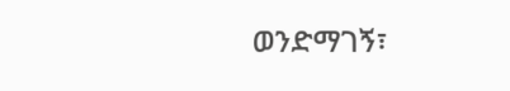ወንድማገኝ፣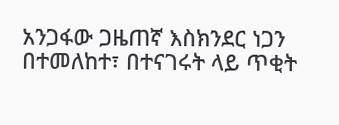አንጋፋው ጋዜጠኛ እስክንደር ነጋን በተመለከተ፣ በተናገሩት ላይ ጥቂት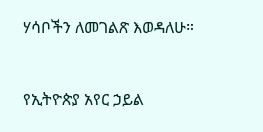ሃሳቦችን ለመገልጽ እወዳለሁ።



የኢትዮጵያ አየር ኃይል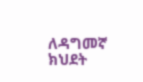ለዳግመኛ ክህደት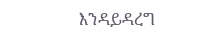እንዳይዳረግ